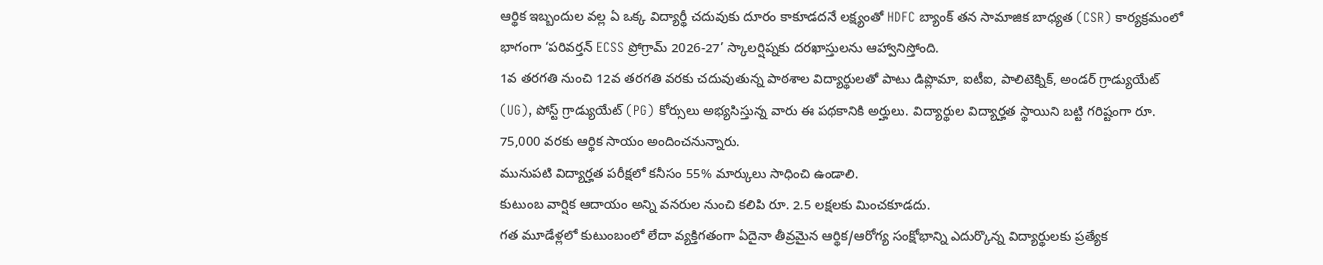ఆర్థిక ఇబ్బందుల వల్ల ఏ ఒక్క విద్యార్థీ చదువుకు దూరం కాకూడదనే లక్ష్యంతో HDFC బ్యాంక్ తన సామాజిక బాధ్యత (CSR) కార్యక్రమంలో భాగంగా ‘పరివర్తన్ ECSS ప్రోగ్రామ్ 2026-27’ స్కాలర్షిప్నకు దరఖాస్తులను ఆహ్వానిస్తోంది.
1వ తరగతి నుంచి 12వ తరగతి వరకు చదువుతున్న పాఠశాల విద్యార్థులతో పాటు డిప్లొమా, ఐటీఐ, పాలిటెక్నిక్, అండర్ గ్రాడ్యుయేట్ (UG), పోస్ట్ గ్రాడ్యుయేట్ (PG) కోర్సులు అభ్యసిస్తున్న వారు ఈ పథకానికి అర్హులు. విద్యార్థుల విద్యార్హత స్థాయిని బట్టి గరిష్టంగా రూ. 75,000 వరకు ఆర్థిక సాయం అందించనున్నారు.
మునుపటి విద్యార్హత పరీక్షలో కనీసం 55% మార్కులు సాధించి ఉండాలి.
కుటుంబ వార్షిక ఆదాయం అన్ని వనరుల నుంచి కలిపి రూ. 2.5 లక్షలకు మించకూడదు.
గత మూడేళ్లలో కుటుంబంలో లేదా వ్యక్తిగతంగా ఏదైనా తీవ్రమైన ఆర్థిక/ఆరోగ్య సంక్షోభాన్ని ఎదుర్కొన్న విద్యార్థులకు ప్రత్యేక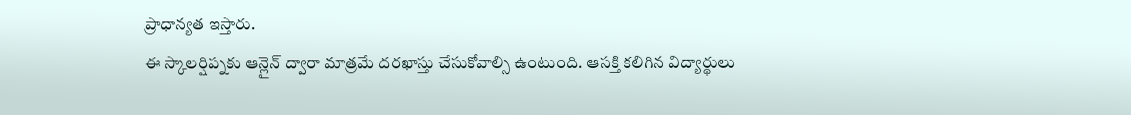ప్రాధాన్యత ఇస్తారు.
ఈ స్కాలర్షిప్నకు ఆన్లైన్ ద్వారా మాత్రమే దరఖాస్తు చేసుకోవాల్సి ఉంటుంది. ఆసక్తి కలిగిన విద్యార్థులు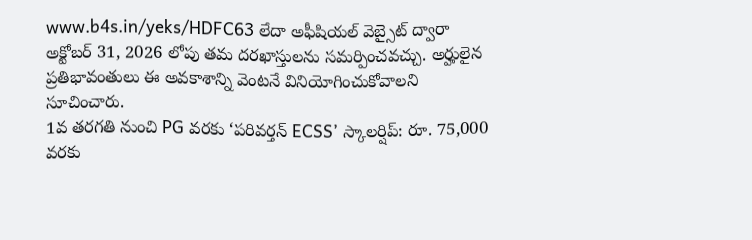www.b4s.in/yeks/HDFC63 లేదా అఫీషియల్ వెబ్సైట్ ద్వారా అక్టోబర్ 31, 2026 లోపు తమ దరఖాస్తులను సమర్పించవచ్చు. అర్హులైన ప్రతిభావంతులు ఈ అవకాశాన్ని వెంటనే వినియోగించుకోవాలని సూచించారు.
1వ తరగతి నుంచి PG వరకు ‘పరివర్తన్ ECSS’ స్కాలర్షిప్: రూ. 75,000 వరకు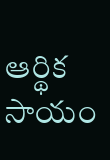ఆర్థిక సాయం